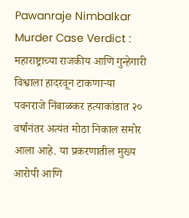Pawanraje Nimbalkar Murder Case Verdict : महाराष्ट्राच्या राजकीय आणि गुन्हेगारी विश्वाला हादरवून टाकणाऱ्या पवनराजे निंबाळकर हत्याकांडात २० वर्षांनंतर अत्यंत मोठा निकाल समोर आला आहे. या प्रकरणातील मुख्य आरोपी आणि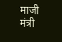माजी मंत्री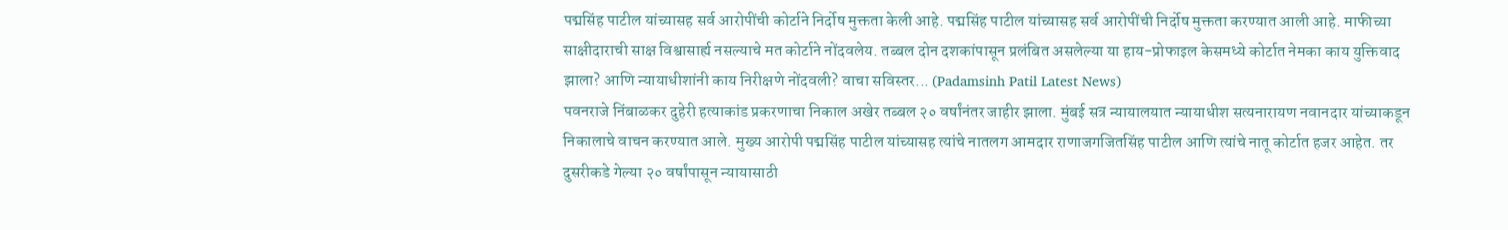पद्मसिंह पाटील यांच्यासह सर्व आरोपींची कोर्टाने निर्दोष मुक्तता केली आहे. पद्मसिंह पाटील यांच्यासह सर्व आरोपींची निर्दोष मुक्तता करण्यात आली आहे. माफीच्या साक्षीदाराची साक्ष विश्वासार्ह्य नसल्याचे मत कोर्टाने नोंदवलेय. तब्बल दोन दशकांपासून प्रलंबित असलेल्या या हाय-प्रोफाइल केसमध्ये कोर्टात नेमका काय युक्तिवाद झाला? आणि न्यायाधीशांनी काय निरीक्षणे नोंदवली? वाचा सविस्तर... (Padamsinh Patil Latest News)
पवनराजे निंबाळकर दुहेरी हत्याकांड प्रकरणाचा निकाल अखेर तब्बल २० वर्षांनंतर जाहीर झाला. मुंबई सत्र न्यायालयात न्यायाधीश सत्यनारायण नवानदार यांच्याकडून निकालाचे वाचन करण्यात आले. मुख्य आरोपी पद्मसिंह पाटील यांच्यासह त्यांचे नातलग आमदार राणाजगजितसिंह पाटील आणि त्यांचे नातू कोर्टात हजर आहेत. तर दुसरीकडे गेल्या २० वर्षांपासून न्यायासाठी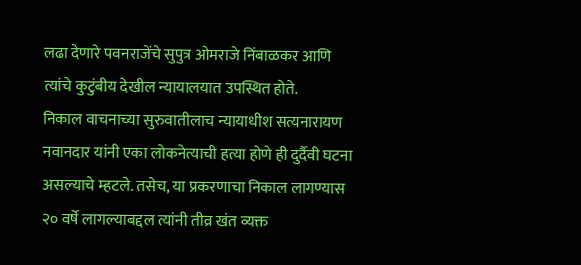लढा देणारे पवनराजेंचे सुपुत्र ओमराजे निंबाळकर आणि त्यांचे कुटुंबीय देखील न्यायालयात उपस्थित होते.
निकाल वाचनाच्या सुरुवातीलाच न्यायाधीश सत्यनारायण नवानदार यांनी एका लोकनेत्याची हत्या होणे ही दुर्दैवी घटना असल्याचे म्हटले. तसेच, या प्रकरणाचा निकाल लागण्यास २० वर्षे लागल्याबद्दल त्यांनी तीव्र खंत व्यक्त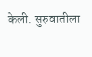केली. सुरुवातीला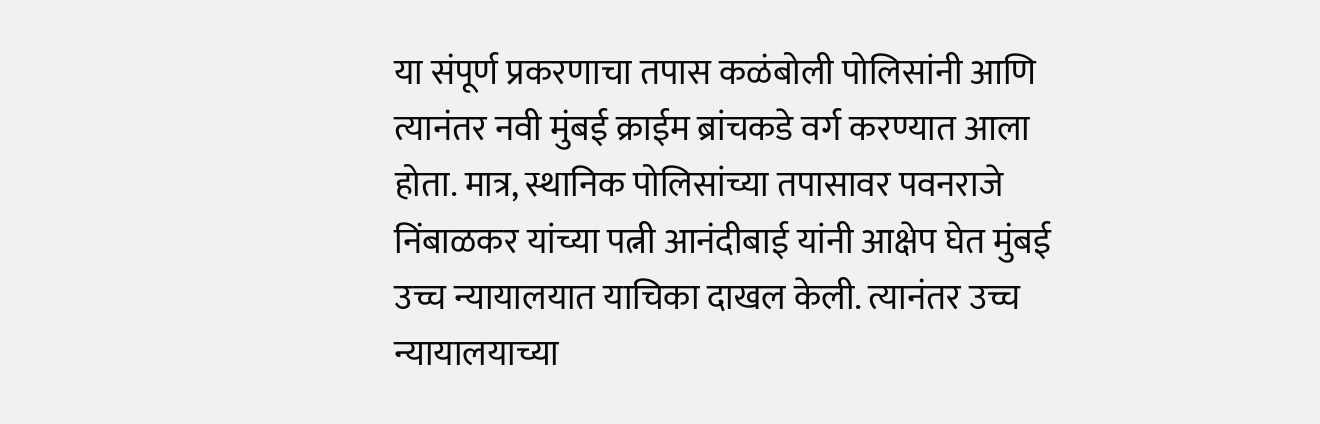या संपूर्ण प्रकरणाचा तपास कळंबोली पोलिसांनी आणि त्यानंतर नवी मुंबई क्राईम ब्रांचकडे वर्ग करण्यात आला होता. मात्र, स्थानिक पोलिसांच्या तपासावर पवनराजे निंबाळकर यांच्या पत्नी आनंदीबाई यांनी आक्षेप घेत मुंबई उच्च न्यायालयात याचिका दाखल केली. त्यानंतर उच्च न्यायालयाच्या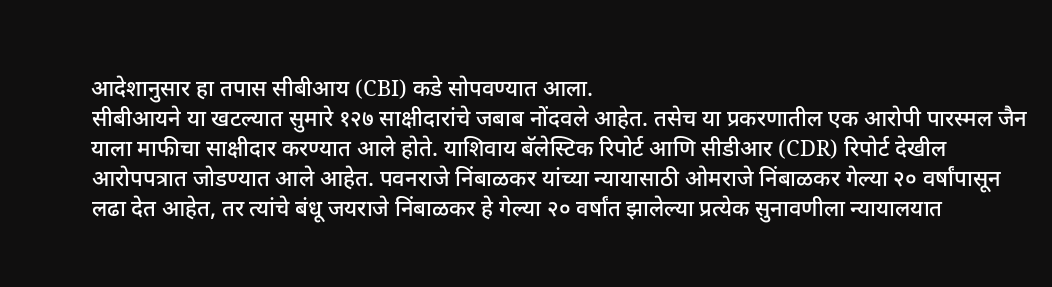आदेशानुसार हा तपास सीबीआय (CBI) कडे सोपवण्यात आला.
सीबीआयने या खटल्यात सुमारे १२७ साक्षीदारांचे जबाब नोंदवले आहेत. तसेच या प्रकरणातील एक आरोपी पारस्मल जैन याला माफीचा साक्षीदार करण्यात आले होते. याशिवाय बॅलेस्टिक रिपोर्ट आणि सीडीआर (CDR) रिपोर्ट देखील आरोपपत्रात जोडण्यात आले आहेत. पवनराजे निंबाळकर यांच्या न्यायासाठी ओमराजे निंबाळकर गेल्या २० वर्षांपासून लढा देत आहेत, तर त्यांचे बंधू जयराजे निंबाळकर हे गेल्या २० वर्षांत झालेल्या प्रत्येक सुनावणीला न्यायालयात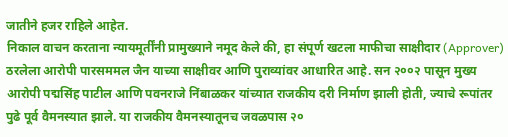जातीने हजर राहिले आहेत.
निकाल वाचन करताना न्यायमूर्तींनी प्रामुख्याने नमूद केले की, हा संपूर्ण खटला माफीचा साक्षीदार (Approver) ठरलेला आरोपी पारसममल जैन याच्या साक्षीवर आणि पुराव्यांवर आधारित आहे. सन २००२ पासून मुख्य आरोपी पद्मसिंह पाटील आणि पवनराजे निंबाळकर यांच्यात राजकीय दरी निर्माण झाली होती, ज्याचे रूपांतर पुढे पूर्व वैमनस्यात झाले. या राजकीय वैमनस्यातूनच जवळपास २०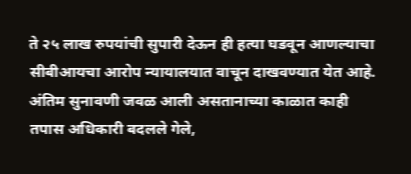ते २५ लाख रुपयांची सुपारी देऊन ही हत्या घडवून आणल्याचा सीबीआयचा आरोप न्यायालयात वाचून दाखवण्यात येत आहे.
अंतिम सुनावणी जवळ आली असतानाच्या काळात काही तपास अधिकारी बदलले गेले,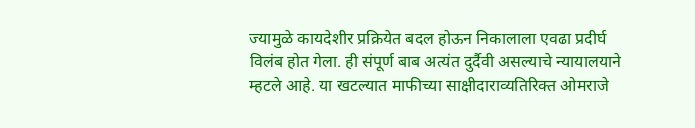ज्यामुळे कायदेशीर प्रक्रियेत बदल होऊन निकालाला एवढा प्रदीर्घ विलंब होत गेला. ही संपूर्ण बाब अत्यंत दुर्दैवी असल्याचे न्यायालयाने म्हटले आहे. या खटल्यात माफीच्या साक्षीदाराव्यतिरिक्त ओमराजे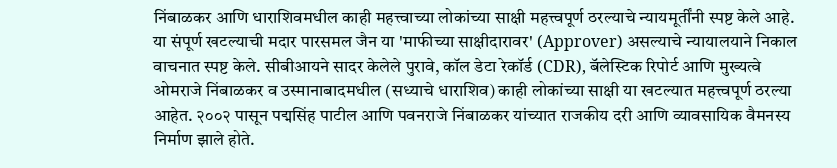निंबाळकर आणि धाराशिवमधील काही महत्त्वाच्या लोकांच्या साक्षी महत्त्वपूर्ण ठरल्याचे न्यायमूर्तींनी स्पष्ट केले आहे.
या संपूर्ण खटल्याची मदार पारसमल जैन या 'माफीच्या साक्षीदारावर' (Approver) असल्याचे न्यायालयाने निकाल वाचनात स्पष्ट केले. सीबीआयने सादर केलेले पुरावे, कॉल डेटा रेकॉर्ड (CDR), बॅलेस्टिक रिपोर्ट आणि मुख्यत्वे ओमराजे निंबाळकर व उस्मानाबादमधील (सध्याचे धाराशिव) काही लोकांच्या साक्षी या खटल्यात महत्त्वपूर्ण ठरल्या आहेत. २००२ पासून पद्मसिंह पाटील आणि पवनराजे निंबाळकर यांच्यात राजकीय दरी आणि व्यावसायिक वैमनस्य निर्माण झाले होते.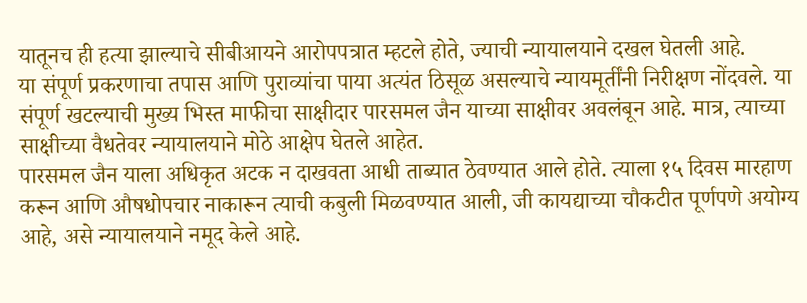यातूनच ही हत्या झाल्याचे सीबीआयने आरोपपत्रात म्हटले होते, ज्याची न्यायालयाने दखल घेतली आहे.
या संपूर्ण प्रकरणाचा तपास आणि पुराव्यांचा पाया अत्यंत ठिसूळ असल्याचे न्यायमूर्तींनी निरीक्षण नोंदवले. या संपूर्ण खटल्याची मुख्य भिस्त माफीचा साक्षीदार पारसमल जैन याच्या साक्षीवर अवलंबून आहे. मात्र, त्याच्या साक्षीच्या वैधतेवर न्यायालयाने मोठे आक्षेप घेतले आहेत.
पारसमल जैन याला अधिकृत अटक न दाखवता आधी ताब्यात ठेवण्यात आले होते. त्याला १५ दिवस मारहाण करून आणि औषधोपचार नाकारून त्याची कबुली मिळवण्यात आली, जी कायद्याच्या चौकटीत पूर्णपणे अयोग्य आहे, असे न्यायालयाने नमूद केले आहे.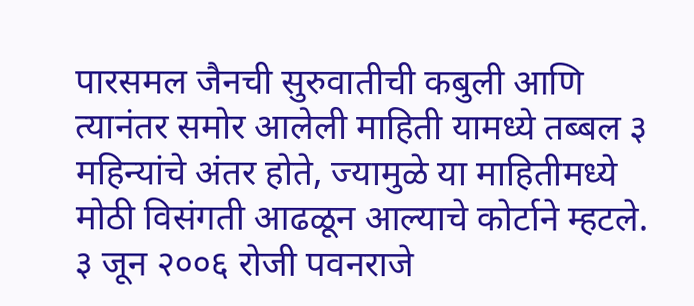पारसमल जैनची सुरुवातीची कबुली आणि त्यानंतर समोर आलेली माहिती यामध्ये तब्बल ३ महिन्यांचे अंतर होते, ज्यामुळे या माहितीमध्ये मोठी विसंगती आढळून आल्याचे कोर्टाने म्हटले.
३ जून २००६ रोजी पवनराजे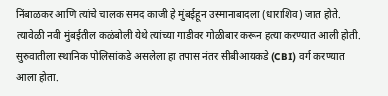निंबाळकर आणि त्यांचे चालक समद काजी हे मुंबईहून उस्मानाबादला (धाराशिव) जात होते. त्यावेळी नवी मुंबईतील कळंबोली येथे त्यांच्या गाडीवर गोळीबार करून हत्या करण्यात आली होती. सुरुवातीला स्थानिक पोलिसांकडे असलेला हा तपास नंतर सीबीआयकडे (CBI) वर्ग करण्यात आला होता.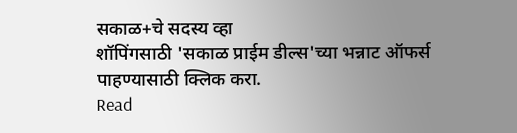सकाळ+चे सदस्य व्हा
शॉपिंगसाठी 'सकाळ प्राईम डील्स'च्या भन्नाट ऑफर्स पाहण्यासाठी क्लिक करा.
Read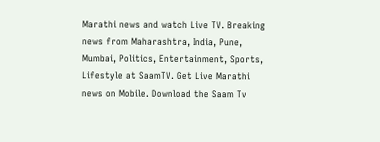Marathi news and watch Live TV. Breaking news from Maharashtra, India, Pune, Mumbai, Politics, Entertainment, Sports, Lifestyle at SaamTV. Get Live Marathi news on Mobile. Download the Saam Tv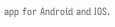app for Android and IOS.